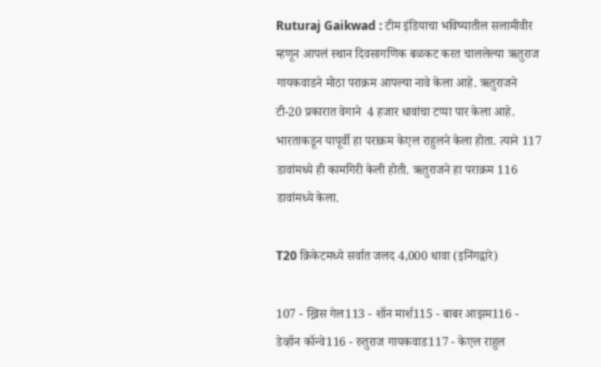Ruturaj Gaikwad : टीम इंडियाचा भविष्यातील सलामीवीर म्हणून आपलं स्थान दिवसागणिक बळकट करत चाललेल्या ऋतुराज गायकवाडने मोठा पराक्रम आपल्या नावे केला आहे. ऋतुराजने टी-20 प्रकारात वेगाने  4 हजार धावांचा टप्पा पार केला आहे. भारताकडून यापूर्वी हा पराक्रम केएल राहुलने केला होता. त्याने 117 डावांमध्ये ही कामगिरी केली होती. ऋतुराजने हा पराक्रम 116 डावांमध्ये केला.

T20 क्रिकेटमध्‍ये सर्वात जलद 4,000 धावा (इनिंगद्वारे)

107 - ख्रिस गेल113 - शॉन मार्श115 - बाबर आझम116 - डेव्हॉन कॉन्वे116 - रुतुराज गायकवाड117 - केएल राहुल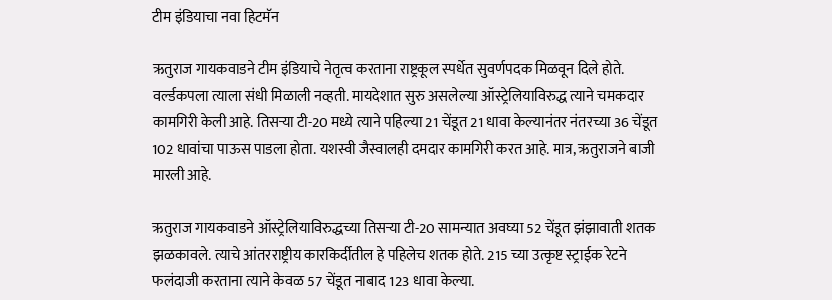टीम इंडियाचा नवा हिटमॅन

ऋतुराज गायकवाडने टीम इंडियाचे नेतृत्व करताना राष्ट्रकूल स्पर्धेत सुवर्णपदक मिळवून दिले होते. वर्ल्डकपला त्याला संधी मिळाली नव्हती. मायदेशात सुरु असलेल्या ऑस्ट्रेलियाविरुद्ध त्याने चमकदार कामगिरी केली आहे. तिसऱ्या टी-20 मध्ये त्याने पहिल्या 21 चेंडूत 21 धावा केल्यानंतर नंतरच्या 36 चेंडूत 102 धावांचा पाऊस पाडला होता. यशस्वी जैस्वालही दमदार कामगिरी करत आहे. मात्र, ऋतुराजने बाजी मारली आहे.

ऋतुराज गायकवाडने ऑस्ट्रेलियाविरुद्धच्या तिसऱ्या टी-20 सामन्यात अवघ्या 52 चेंडूत झंझावाती शतक झळकावले. त्याचे आंतरराष्ट्रीय कारकिर्दीतील हे पहिलेच शतक होते. 215 च्या उत्कृष्ट स्ट्राईक रेटने फलंदाजी करताना त्याने केवळ 57 चेंडूत नाबाद 123 धावा केल्या.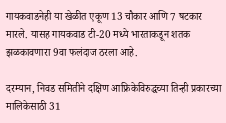गायकवाडनेही या खेळीत एकूण 13 चौकार आणि 7 षटकार मारले. यासह गायकवाड टी-20 मध्ये भारताकडून शतक झळकावणारा 9वा फलंदाज ठरला आहे.

दरम्यान, निवड समितीने दक्षिण आफ्रिकेविरुद्धच्या तिन्ही प्रकारच्या मालिकेसाठी 31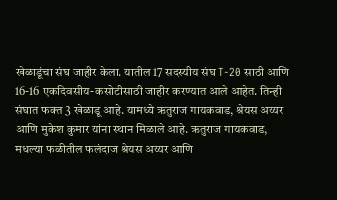खेळाडूंचा संघ जाहीर केला. यातील 17 सदस्यीय संघ T-20 साठी आणि 16-16 एकदिवसीय-कसोटीसाठी जाहीर करण्यात आले आहेत. तिन्ही संघात फक्त 3 खेळाडू आहे. यामध्ये ऋतुराज गायकवाड, श्रेयस अय्यर आणि मुकेश कुमार यांना स्थान मिळाले आहे. ऋतुराज गायकवाड, मधल्या फळीतील फलंदाज श्रेयस अय्यर आणि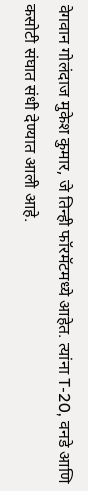वेगवान गोलंदाज मुकेश कुमार, जे तिन्ही फॉरमॅटमध्ये आहेत. त्यांना T-20, वनडे आणि कसोटी संघात संधी देण्यात आली आहे.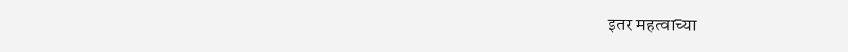इतर महत्वाच्या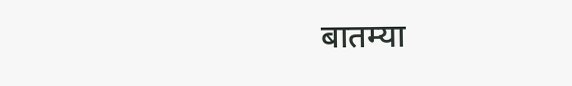बातम्या